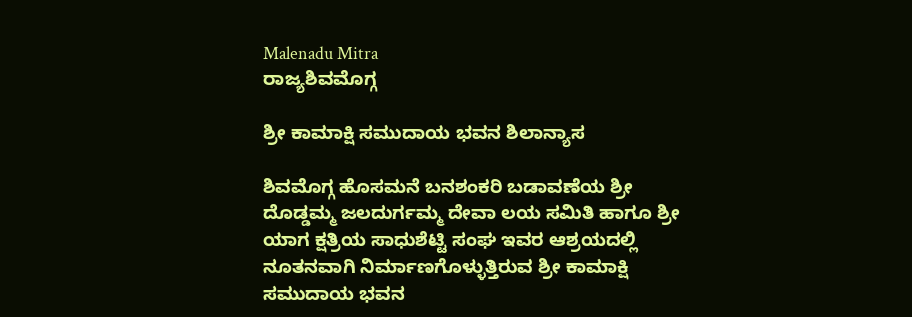Malenadu Mitra
ರಾಜ್ಯಶಿವಮೊಗ್ಗ

ಶ್ರೀ ಕಾಮಾಕ್ಷಿ ಸಮುದಾಯ ಭವನ ಶಿಲಾನ್ಯಾಸ

ಶಿವಮೊಗ್ಗ ಹೊಸಮನೆ ಬನಶಂಕರಿ ಬಡಾವಣೆಯ ಶ್ರೀ ದೊಡ್ಡಮ್ಮ ಜಲದುರ್ಗಮ್ಮ ದೇವಾ ಲಯ ಸಮಿತಿ ಹಾಗೂ ಶ್ರೀ ಯಾಗ ಕ್ಷತ್ರಿಯ ಸಾಧುಶೆಟ್ಟಿ ಸಂಘ ಇವರ ಆಶ್ರಯದಲ್ಲಿ ನೂತನವಾಗಿ ನಿರ್ಮಾಣಗೊಳ್ಳುತ್ತಿರುವ ಶ್ರೀ ಕಾಮಾಕ್ಷಿ ಸಮುದಾಯ ಭವನ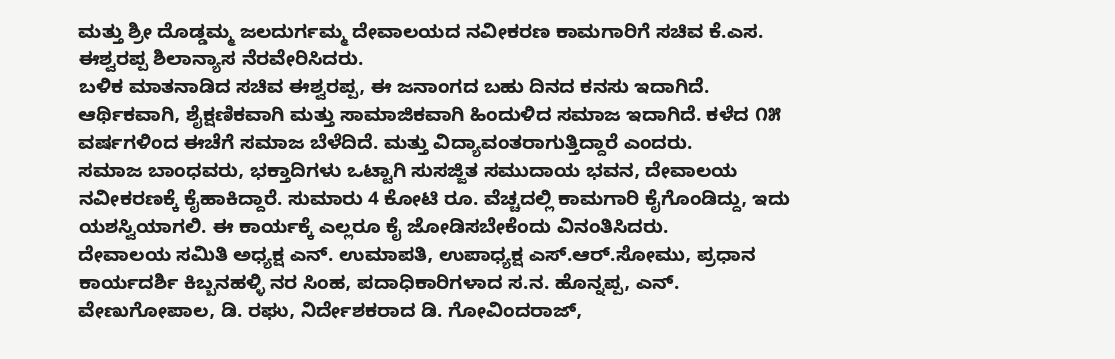ಮತ್ತು ಶ್ರೀ ದೊಡ್ಡಮ್ಮ ಜಲದುರ್ಗಮ್ಮ ದೇವಾಲಯದ ನವೀಕರಣ ಕಾಮಗಾರಿಗೆ ಸಚಿವ ಕೆ.ಎಸ. ಈಶ್ವರಪ್ಪ ಶಿಲಾನ್ಯಾಸ ನೆರವೇರಿಸಿದರು.
ಬಳಿಕ ಮಾತನಾಡಿದ ಸಚಿವ ಈಶ್ವರಪ್ಪ, ಈ ಜನಾಂಗದ ಬಹು ದಿನದ ಕನಸು ಇದಾಗಿದೆ. ಆರ್ಥಿಕವಾಗಿ, ಶೈಕ್ಷಣಿಕವಾಗಿ ಮತ್ತು ಸಾಮಾಜಿಕವಾಗಿ ಹಿಂದುಳಿದ ಸಮಾಜ ಇದಾಗಿದೆ. ಕಳೆದ ೧೫ ವರ್ಷಗಳಿಂದ ಈಚೆಗೆ ಸಮಾಜ ಬೆಳೆದಿದೆ. ಮತ್ತು ವಿದ್ಯಾವಂತರಾಗುತ್ತಿದ್ದಾರೆ ಎಂದರು.
ಸಮಾಜ ಬಾಂಧವರು, ಭಕ್ತಾದಿಗಳು ಒಟ್ಟಾಗಿ ಸುಸಜ್ಜಿತ ಸಮುದಾಯ ಭವನ, ದೇವಾಲಯ ನವೀಕರಣಕ್ಕೆ ಕೈಹಾಕಿದ್ದಾರೆ. ಸುಮಾರು 4 ಕೋಟಿ ರೂ. ವೆಚ್ಚದಲ್ಲಿ ಕಾಮಗಾರಿ ಕೈಗೊಂಡಿದ್ದು, ಇದು ಯಶಸ್ವಿಯಾಗಲಿ. ಈ ಕಾರ್ಯಕ್ಕೆ ಎಲ್ಲರೂ ಕೈ ಜೋಡಿಸಬೇಕೆಂದು ವಿನಂತಿಸಿದರು.
ದೇವಾಲಯ ಸಮಿತಿ ಅಧ್ಯಕ್ಷ ಎನ್. ಉಮಾಪತಿ, ಉಪಾಧ್ಯಕ್ಷ ಎಸ್.ಆರ್.ಸೋಮು, ಪ್ರಧಾನ ಕಾರ್ಯದರ್ಶಿ ಕಿಬ್ಬನಹಳ್ಳಿ ನರ ಸಿಂಹ, ಪದಾಧಿಕಾರಿಗಳಾದ ಸ.ನ. ಹೊನ್ನಪ್ಪ, ಎನ್. ವೇಣುಗೋಪಾಲ, ಡಿ. ರಘು, ನಿರ್ದೇಶಕರಾದ ಡಿ. ಗೋವಿಂದರಾಜ್,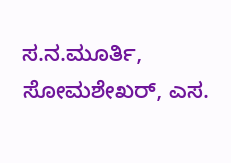ಸ.ನ.ಮೂರ್ತಿ, ಸೋಮಶೇಖರ್, ಎಸ.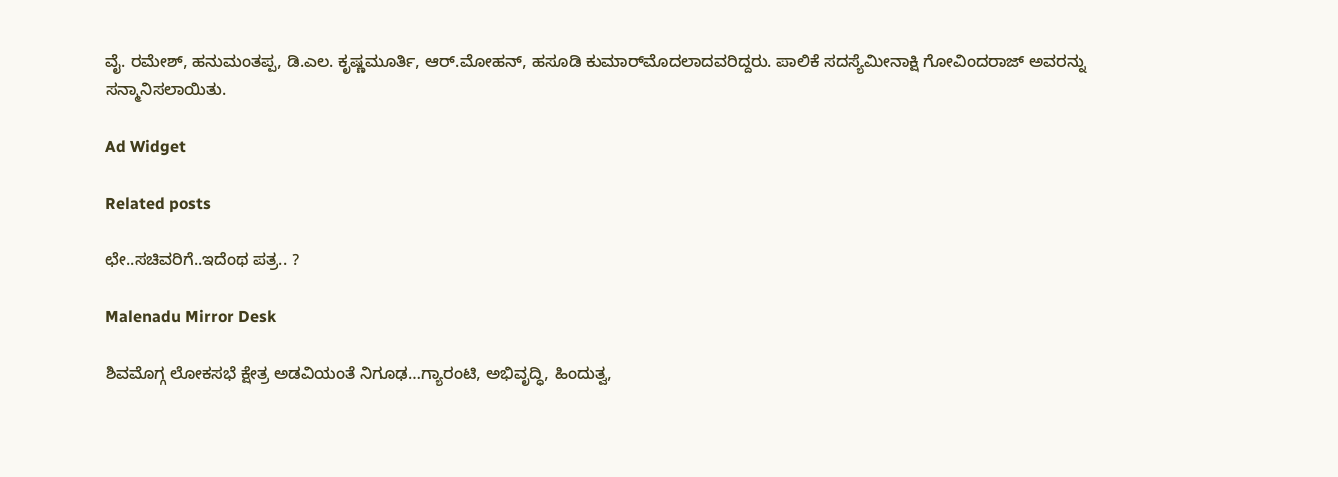ವೈ. ರಮೇಶ್, ಹನುಮಂತಪ್ಪ, ಡಿ.ಎಲ. ಕೃಷ್ಣಮೂರ್ತಿ, ಆರ್.ಮೋಹನ್, ಹಸೂಡಿ ಕುಮಾರ್‌ಮೊದಲಾದವರಿದ್ದರು. ಪಾಲಿಕೆ ಸದಸ್ಯೆಮೀನಾಕ್ಷಿ ಗೋವಿಂದರಾಜ್ ಅವರನ್ನು ಸನ್ಮಾನಿಸಲಾಯಿತು.

Ad Widget

Related posts

ಛೇ..ಸಚಿವರಿಗೆ..ಇದೆಂಥ ಪತ್ರ.. ?

Malenadu Mirror Desk

ಶಿವಮೊಗ್ಗ ಲೋಕಸಭೆ ಕ್ಷೇತ್ರ ಅಡವಿಯಂತೆ ನಿಗೂಢ…ಗ್ಯಾರಂಟಿ, ಅಭಿವೃದ್ಧಿ, ಹಿಂದುತ್ವ,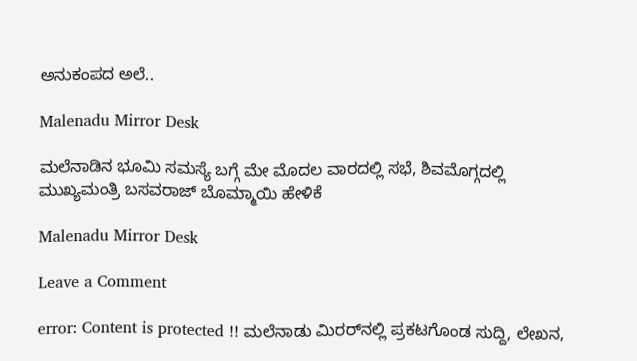ಅನುಕಂಪದ ಅಲೆ..

Malenadu Mirror Desk

ಮಲೆನಾಡಿನ ಭೂಮಿ ಸಮಸ್ಯೆ ಬಗ್ಗೆ ಮೇ ಮೊದಲ ವಾರದಲ್ಲಿ ಸಭೆ, ಶಿವಮೊಗ್ಗದಲ್ಲಿ ಮುಖ್ಯಮಂತ್ರಿ ಬಸವರಾಜ್ ಬೊಮ್ಮಾಯಿ ಹೇಳಿಕೆ

Malenadu Mirror Desk

Leave a Comment

error: Content is protected !! ಮಲೆನಾಡು ಮಿರರ್‌ನಲ್ಲಿ ಪ್ರಕಟಗೊಂಡ ಸುದ್ದಿ, ಲೇಖನ,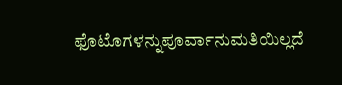ಫೊಟೊಗಳನ್ನುಪೂರ್ವಾನುಮತಿಯಿಲ್ಲದೆ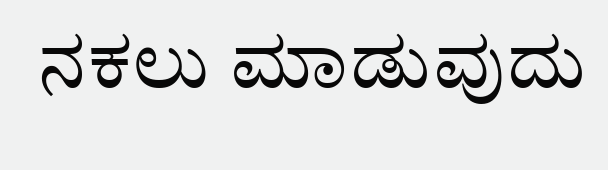ನಕಲು ಮಾಡುವುದು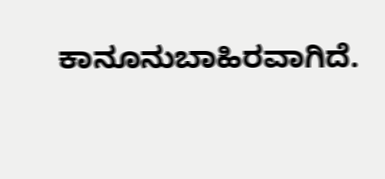ಕಾನೂನುಬಾಹಿರವಾಗಿದೆ.